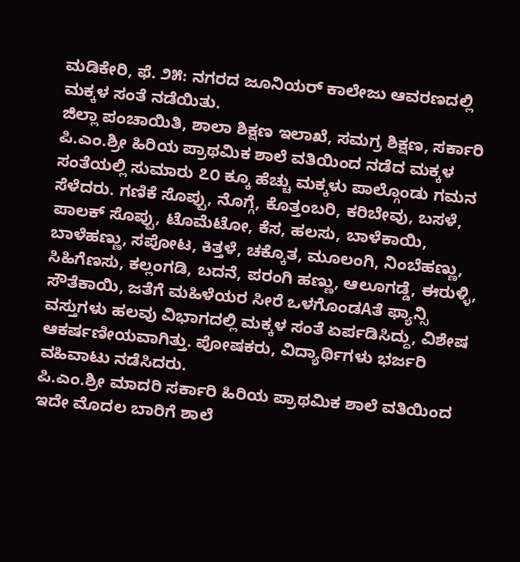ಮಡಿಕೇರಿ, ಫೆ. ೨೫: ನಗರದ ಜೂನಿಯರ್ ಕಾಲೇಜು ಆವರಣದಲ್ಲಿ ಮಕ್ಕಳ ಸಂತೆ ನಡೆಯಿತು.
ಜಿಲ್ಲಾ ಪಂಚಾಯಿತಿ, ಶಾಲಾ ಶಿಕ್ಷಣ ಇಲಾಖೆ, ಸಮಗ್ರ ಶಿಕ್ಷಣ, ಸರ್ಕಾರಿ ಪಿ.ಎಂ.ಶ್ರೀ ಹಿರಿಯ ಪ್ರಾಥಮಿಕ ಶಾಲೆ ವತಿಯಿಂದ ನಡೆದ ಮಕ್ಕಳ ಸಂತೆಯಲ್ಲಿ ಸುಮಾರು ೭೦ ಕ್ಕೂ ಹೆಚ್ಚು ಮಕ್ಕಳು ಪಾಲ್ಗೊಂಡು ಗಮನ ಸೆಳೆದರು. ಗಣಿಕೆ ಸೊಪ್ಪು, ನೊಗ್ಗೆ, ಕೊತ್ತಂಬರಿ, ಕರಿಬೇವು, ಬಸಳೆ, ಪಾಲಕ್ ಸೊಪ್ಪು, ಟೊಮೆಟೋ, ಕೆಸ, ಹಲಸು, ಬಾಳೆಕಾಯಿ, ಬಾಳೆಹಣ್ಣು, ಸಪೋಟ, ಕಿತ್ತಳೆ, ಚಕ್ಕೊತ, ಮೂಲಂಗಿ, ನಿಂಬೆಹಣ್ಣು, ಸಿಹಿಗೆಣಸು, ಕಲ್ಲಂಗಡಿ, ಬದನೆ, ಪರಂಗಿ ಹಣ್ಣು, ಆಲೂಗಡ್ಡೆ, ಈರುಳ್ಳಿ, ಸೌತೆಕಾಯಿ, ಜತೆಗೆ ಮಹಿಳೆಯರ ಸೀರೆ ಒಳಗೊಂಡAತೆ ಫ್ಯಾನ್ಸಿ ವಸ್ತುಗಳು ಹಲವು ವಿಭಾಗದಲ್ಲಿ ಮಕ್ಕಳ ಸಂತೆ ಏರ್ಪಡಿಸಿದ್ದು, ವಿಶೇಷ ಆಕರ್ಷಣೀಯವಾಗಿತ್ತು. ಪೋಷಕರು, ವಿದ್ಯಾರ್ಥಿಗಳು ಭರ್ಜರಿ ವಹಿವಾಟು ನಡೆಸಿದರು.
ಪಿ.ಎಂ.ಶ್ರೀ ಮಾದರಿ ಸರ್ಕಾರಿ ಹಿರಿಯ ಪ್ರಾಥಮಿಕ ಶಾಲೆ ವತಿಯಿಂದ ಇದೇ ಮೊದಲ ಬಾರಿಗೆ ಶಾಲೆ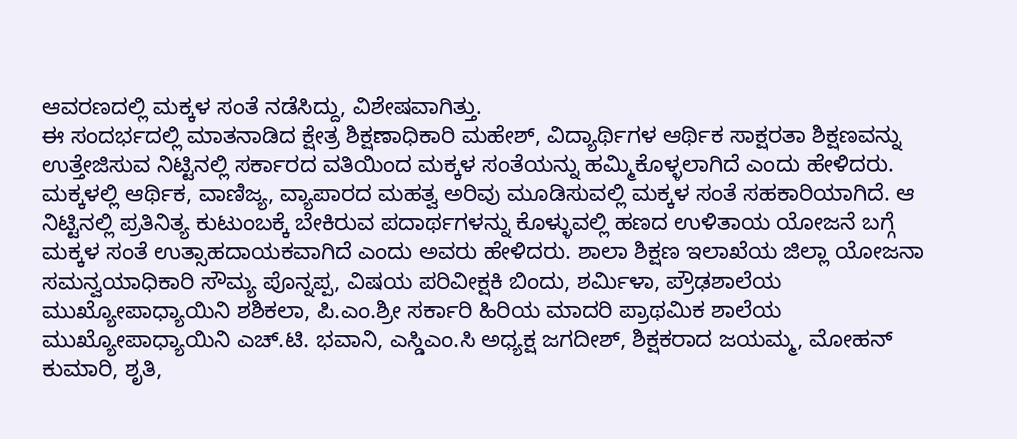ಆವರಣದಲ್ಲಿ ಮಕ್ಕಳ ಸಂತೆ ನಡೆಸಿದ್ದು, ವಿಶೇಷವಾಗಿತ್ತು.
ಈ ಸಂದರ್ಭದಲ್ಲಿ ಮಾತನಾಡಿದ ಕ್ಷೇತ್ರ ಶಿಕ್ಷಣಾಧಿಕಾರಿ ಮಹೇಶ್, ವಿದ್ಯಾರ್ಥಿಗಳ ಆರ್ಥಿಕ ಸಾಕ್ಷರತಾ ಶಿಕ್ಷಣವನ್ನು ಉತ್ತೇಜಿಸುವ ನಿಟ್ಟಿನಲ್ಲಿ ಸರ್ಕಾರದ ವತಿಯಿಂದ ಮಕ್ಕಳ ಸಂತೆಯನ್ನು ಹಮ್ಮಿಕೊಳ್ಳಲಾಗಿದೆ ಎಂದು ಹೇಳಿದರು. ಮಕ್ಕಳಲ್ಲಿ ಆರ್ಥಿಕ, ವಾಣಿಜ್ಯ, ವ್ಯಾಪಾರದ ಮಹತ್ವ ಅರಿವು ಮೂಡಿಸುವಲ್ಲಿ ಮಕ್ಕಳ ಸಂತೆ ಸಹಕಾರಿಯಾಗಿದೆ. ಆ ನಿಟ್ಟಿನಲ್ಲಿ ಪ್ರತಿನಿತ್ಯ ಕುಟುಂಬಕ್ಕೆ ಬೇಕಿರುವ ಪದಾರ್ಥಗಳನ್ನು ಕೊಳ್ಳುವಲ್ಲಿ ಹಣದ ಉಳಿತಾಯ ಯೋಜನೆ ಬಗ್ಗೆ ಮಕ್ಕಳ ಸಂತೆ ಉತ್ಸಾಹದಾಯಕವಾಗಿದೆ ಎಂದು ಅವರು ಹೇಳಿದರು. ಶಾಲಾ ಶಿಕ್ಷಣ ಇಲಾಖೆಯ ಜಿಲ್ಲಾ ಯೋಜನಾ ಸಮನ್ವಯಾಧಿಕಾರಿ ಸೌಮ್ಯ ಪೊನ್ನಪ್ಪ, ವಿಷಯ ಪರಿವೀಕ್ಷಕಿ ಬಿಂದು, ಶರ್ಮಿಳಾ, ಪ್ರೌಢಶಾಲೆಯ ಮುಖ್ಯೋಪಾಧ್ಯಾಯಿನಿ ಶಶಿಕಲಾ, ಪಿ.ಎಂ.ಶ್ರೀ ಸರ್ಕಾರಿ ಹಿರಿಯ ಮಾದರಿ ಪ್ರಾಥಮಿಕ ಶಾಲೆಯ ಮುಖ್ಯೋಪಾಧ್ಯಾಯಿನಿ ಎಚ್.ಟಿ. ಭವಾನಿ, ಎಸ್ಡಿಎಂ.ಸಿ ಅಧ್ಯಕ್ಷ ಜಗದೀಶ್, ಶಿಕ್ಷಕರಾದ ಜಯಮ್ಮ, ಮೋಹನ್ ಕುಮಾರಿ, ಶೃತಿ,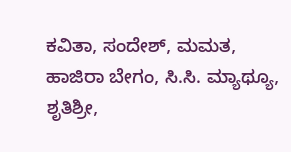ಕವಿತಾ, ಸಂದೇಶ್, ಮಮತ, ಹಾಜಿರಾ ಬೇಗಂ, ಸಿ.ಸಿ. ಮ್ಯಾಥ್ಯೂ, ಶೃತಿಶ್ರೀ,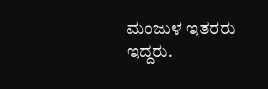ಮಂಜುಳ ಇತರರು ಇದ್ದರು.